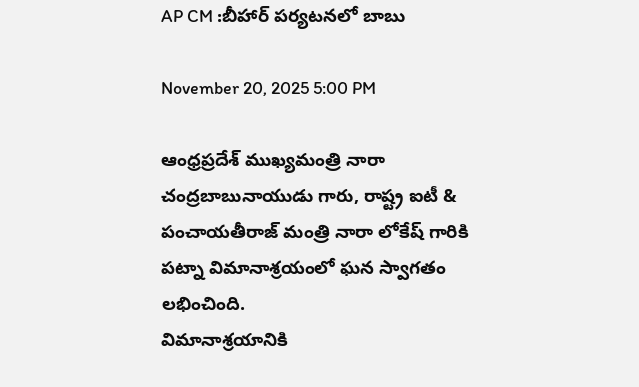AP CM :బీహార్ పర్యటనలో బాబు

November 20, 2025 5:00 PM

ఆంధ్రప్రదేశ్ ముఖ్యమంత్రి నారా చంద్రబాబునాయుడు గారు, రాష్ట్ర ఐటీ & పంచాయతీరాజ్ మంత్రి నారా లోకేష్ గారికి పట్నా విమానాశ్రయంలో ఘన స్వాగతం లభించింది.
విమానాశ్రయానికి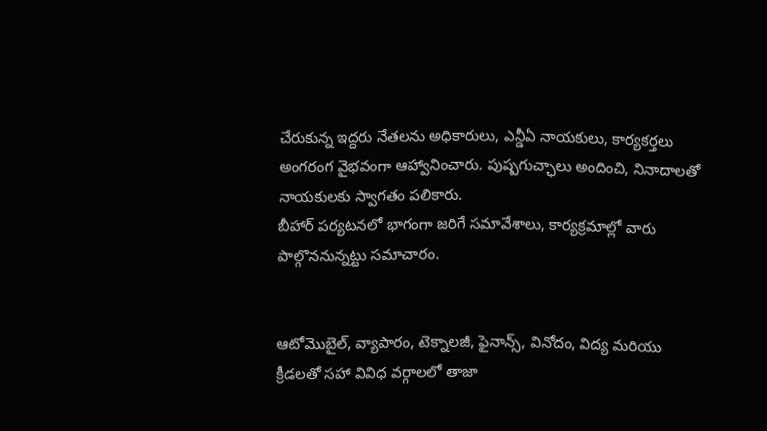చేరుకున్న ఇద్దరు నేతలను అధికారులు, ఎన్డీఏ నాయకులు, కార్యకర్తలు అంగరంగ వైభవంగా ఆహ్వానించారు. పుష్పగుచ్ఛాలు అందించి, నినాదాలతో నాయకులకు స్వాగతం పలికారు.
బీహార్ పర్యటనలో భాగంగా జరిగే సమావేశాలు, కార్యక్రమాల్లో వారు పాల్గొననున్నట్టు సమాచారం.


ఆటోమొబైల్, వ్యాపారం, టెక్నాలజీ, ఫైనాన్స్, వినోదం, విద్య మరియు క్రీడలతో సహా వివిధ వర్గాలలో తాజా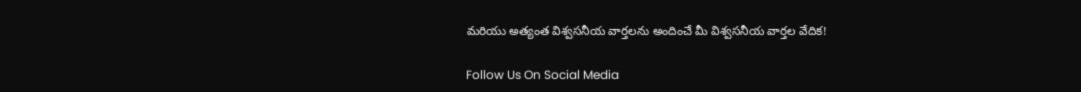మరియు అత్యంత విశ్వసనీయ వార్తలను అందించే మీ విశ్వసనీయ వార్తల వేదిక!

Follow Us On Social Media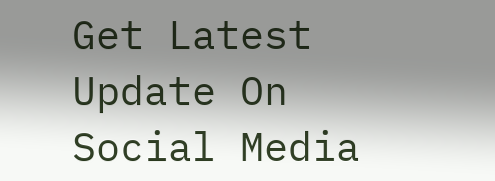Get Latest Update On Social Media